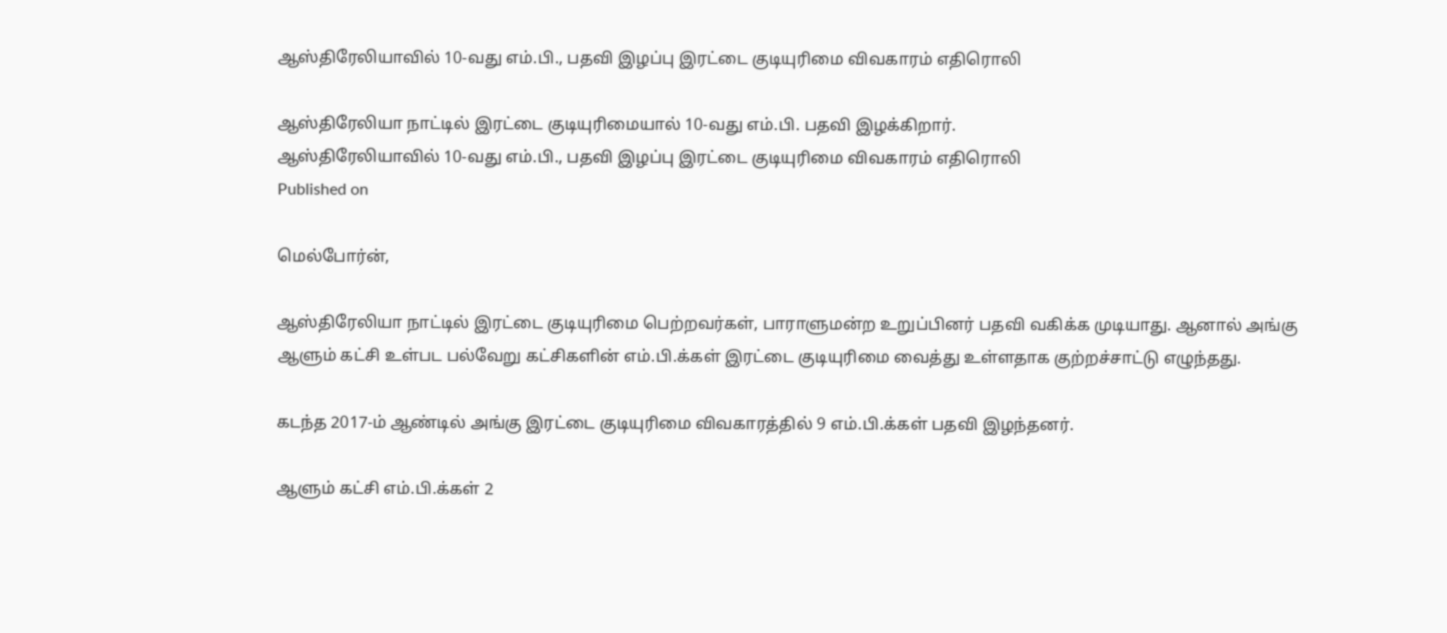ஆஸ்திரேலியாவில் 10-வது எம்.பி., பதவி இழப்பு இரட்டை குடியுரிமை விவகாரம் எதிரொலி

ஆஸ்திரேலியா நாட்டில் இரட்டை குடியுரிமையால் 10-வது எம்.பி. பதவி இழக்கிறார்.
ஆஸ்திரேலியாவில் 10-வது எம்.பி., பதவி இழப்பு இரட்டை குடியுரிமை விவகாரம் எதிரொலி
Published on

மெல்போர்ன்,

ஆஸ்திரேலியா நாட்டில் இரட்டை குடியுரிமை பெற்றவர்கள், பாராளுமன்ற உறுப்பினர் பதவி வகிக்க முடியாது. ஆனால் அங்கு ஆளும் கட்சி உள்பட பல்வேறு கட்சிகளின் எம்.பி.க்கள் இரட்டை குடியுரிமை வைத்து உள்ளதாக குற்றச்சாட்டு எழுந்தது.

கடந்த 2017-ம் ஆண்டில் அங்கு இரட்டை குடியுரிமை விவகாரத்தில் 9 எம்.பி.க்கள் பதவி இழந்தனர்.

ஆளும் கட்சி எம்.பி.க்கள் 2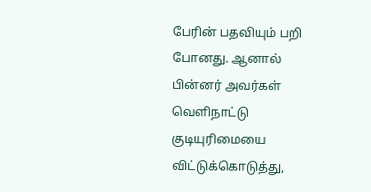பேரின் பதவியும் பறி போனது. ஆனால் பின்னர் அவர்கள் வெளிநாட்டு குடியுரிமையை விட்டுக்கொடுத்து,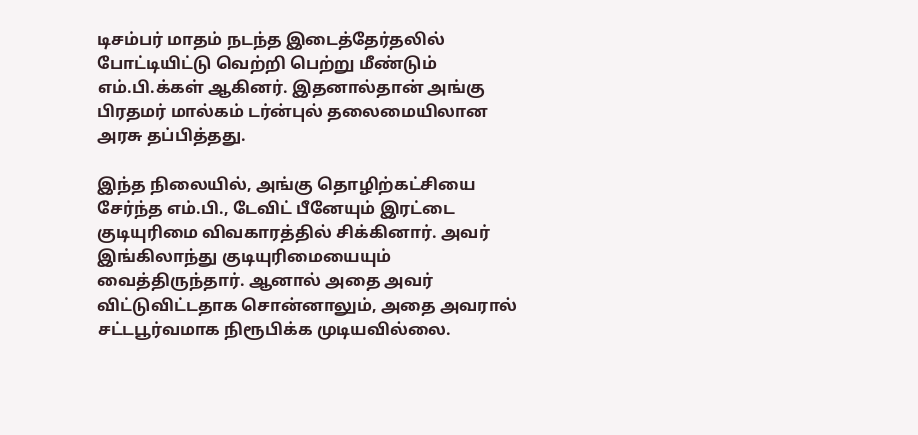டிசம்பர் மாதம் நடந்த இடைத்தேர்தலில் போட்டியிட்டு வெற்றி பெற்று மீண்டும் எம்.பி.க்கள் ஆகினர். இதனால்தான் அங்கு பிரதமர் மால்கம் டர்ன்புல் தலைமையிலான அரசு தப்பித்தது.

இந்த நிலையில், அங்கு தொழிற்கட்சியை சேர்ந்த எம்.பி., டேவிட் பீனேயும் இரட்டை குடியுரிமை விவகாரத்தில் சிக்கினார். அவர் இங்கிலாந்து குடியுரிமையையும் வைத்திருந்தார். ஆனால் அதை அவர் விட்டுவிட்டதாக சொன்னாலும், அதை அவரால் சட்டபூர்வமாக நிரூபிக்க முடியவில்லை.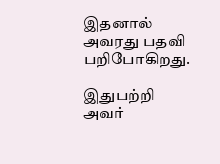இதனால் அவரது பதவி பறிபோகிறது.

இதுபற்றி அவர்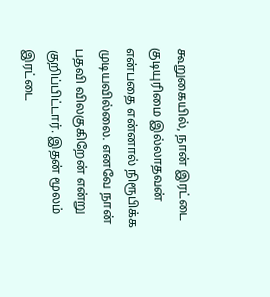கூறுகையில், நான் இரட்டை குடியுரிமை இல்லாதவன் என்பதை என்னால் நிரூபிக்க முடியவில்லை. எனவே நான் பதவி விலகுகிறேன் என்று குறிப்பிட்டார். இதன் மூலம் இரட்டை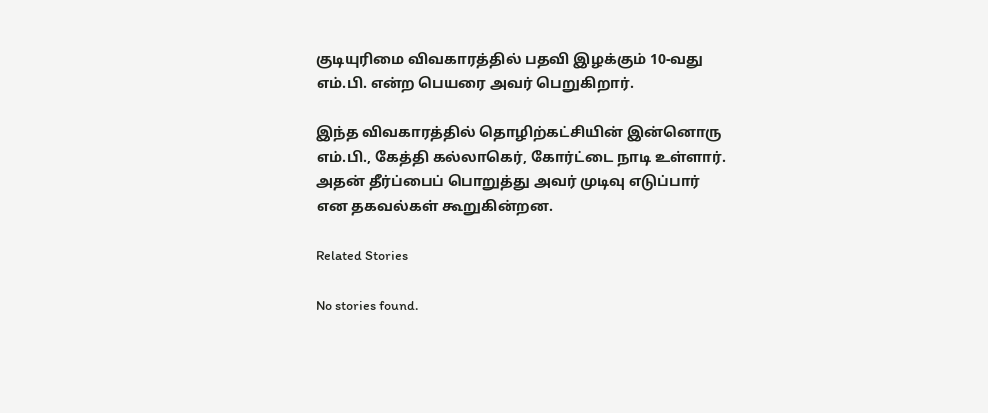குடியுரிமை விவகாரத்தில் பதவி இழக்கும் 10-வது எம்.பி. என்ற பெயரை அவர் பெறுகிறார்.

இந்த விவகாரத்தில் தொழிற்கட்சியின் இன்னொரு எம்.பி., கேத்தி கல்லாகெர், கோர்ட்டை நாடி உள்ளார். அதன் தீர்ப்பைப் பொறுத்து அவர் முடிவு எடுப்பார் என தகவல்கள் கூறுகின்றன.

Related Stories

No stories found.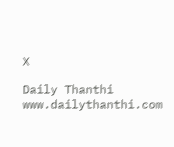X

Daily Thanthi
www.dailythanthi.com